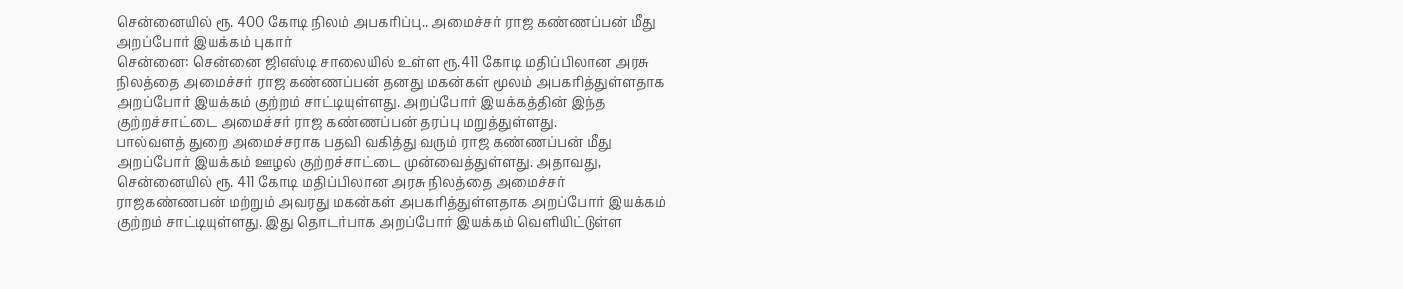சென்னையில் ரூ. 400 கோடி நிலம் அபகரிப்பு.. அமைச்சர் ராஜ கண்ணப்பன் மீது அறப்போர் இயக்கம் புகார்
சென்னை: சென்னை ஜிஎஸ்டி சாலையில் உள்ள ரூ.411 கோடி மதிப்பிலான அரசு நிலத்தை அமைச்சர் ராஜ கண்ணப்பன் தனது மகன்கள் மூலம் அபகரித்துள்ளதாக அறப்போர் இயக்கம் குற்றம் சாட்டியுள்ளது. அறப்போர் இயக்கத்தின் இந்த குற்றச்சாட்டை அமைச்சர் ராஜ கண்ணப்பன் தரப்பு மறுத்துள்ளது.
பால்வளத் துறை அமைச்சராக பதவி வகித்து வரும் ராஜ கண்ணப்பன் மீது அறப்போர் இயக்கம் ஊழல் குற்றச்சாட்டை முன்வைத்துள்ளது. அதாவது, சென்னையில் ரூ. 411 கோடி மதிப்பிலான அரசு நிலத்தை அமைச்சர் ராஜகண்ணபன் மற்றும் அவரது மகன்கள் அபகரித்துள்ளதாக அறப்போர் இயக்கம் குற்றம் சாட்டியுள்ளது. இது தொடர்பாக அறப்போர் இயக்கம் வெளியிட்டுள்ள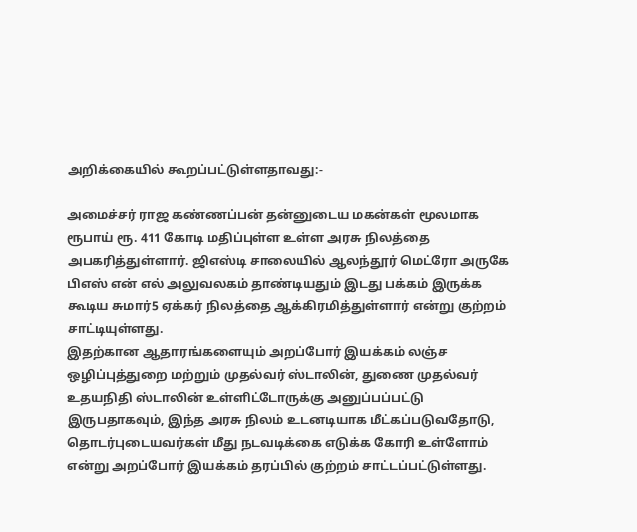அறிக்கையில் கூறப்பட்டுள்ளதாவது:-

அமைச்சர் ராஜ கண்ணப்பன் தன்னுடைய மகன்கள் மூலமாக ரூபாய் ரூ. 411 கோடி மதிப்புள்ள உள்ள அரசு நிலத்தை அபகரித்துள்ளார். ஜிஎஸ்டி சாலையில் ஆலந்தூர் மெட்ரோ அருகே பிஎஸ் என் எல் அலுவலகம் தாண்டியதும் இடது பக்கம் இருக்க கூடிய சுமார்5 ஏக்கர் நிலத்தை ஆக்கிரமித்துள்ளார் என்று குற்றம் சாட்டியுள்ளது.
இதற்கான ஆதாரங்களையும் அறப்போர் இயக்கம் லஞ்ச ஒழிப்புத்துறை மற்றும் முதல்வர் ஸ்டாலின், துணை முதல்வர் உதயநிதி ஸ்டாலின் உள்ளிட்டோருக்கு அனுப்பப்பட்டு இருபதாகவும், இந்த அரசு நிலம் உடனடியாக மீட்கப்படுவதோடு, தொடர்புடையவர்கள் மீது நடவடிக்கை எடுக்க கோரி உள்ளோம் என்று அறப்போர் இயக்கம் தரப்பில் குற்றம் சாட்டப்பட்டுள்ளது.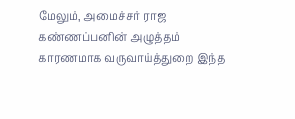மேலும், அமைச்சர் ராஜ கண்ணப்பனின் அழுத்தம் காரணமாக வருவாய்த்துறை இந்த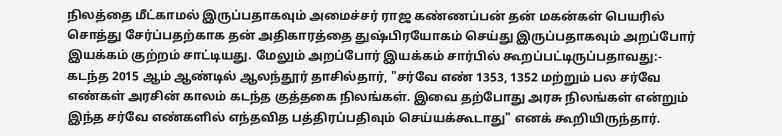நிலத்தை மீட்காமல் இருப்பதாகவும் அமைச்சர் ராஜ கண்ணப்பன் தன் மகன்கள் பெயரில் சொத்து சேர்ப்பதற்காக தன் அதிகாரத்தை துஷ்பிரயோகம் செய்து இருப்பதாகவும் அறப்போர் இயக்கம் குற்றம் சாட்டியது. மேலும் அறப்போர் இயக்கம் சார்பில் கூறப்பட்டிருப்பதாவது:-
கடந்த 2015 ஆம் ஆண்டில் ஆலந்தூர் தாசில்தார், "சர்வே எண் 1353, 1352 மற்றும் பல சர்வே எண்கள் அரசின் காலம் கடந்த குத்தகை நிலங்கள். இவை தற்போது அரசு நிலங்கள் என்றும் இந்த சர்வே எண்களில் எந்தவித பத்திரப்பதிவும் செய்யக்கூடாது" எனக் கூறியிருந்தார்.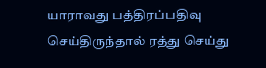யாராவது பத்திரப்பதிவு செய்திருந்தால் ரத்து செய்து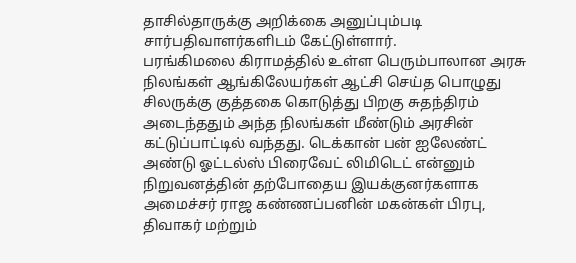தாசில்தாருக்கு அறிக்கை அனுப்பும்படி சார்பதிவாளர்களிடம் கேட்டுள்ளார்.
பரங்கிமலை கிராமத்தில் உள்ள பெரும்பாலான அரசு நிலங்கள் ஆங்கிலேயர்கள் ஆட்சி செய்த பொழுது சிலருக்கு குத்தகை கொடுத்து பிறகு சுதந்திரம் அடைந்ததும் அந்த நிலங்கள் மீண்டும் அரசின் கட்டுப்பாட்டில் வந்தது. டெக்கான் பன் ஐலேண்ட் அண்டு ஓட்டல்ஸ் பிரைவேட் லிமிடெட் என்னும் நிறுவனத்தின் தற்போதைய இயக்குனர்களாக அமைச்சர் ராஜ கண்ணப்பனின் மகன்கள் பிரபு, திவாகர் மற்றும்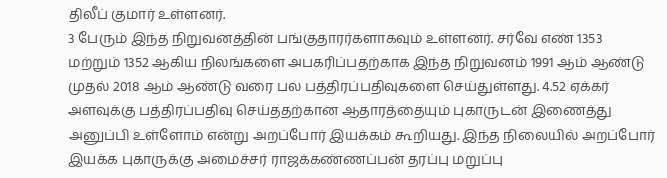திலீப் குமார் உள்ளனர்.
3 பேரும் இந்த நிறுவனத்தின் பங்குதாரர்களாகவும் உள்ளனர். சர்வே எண் 1353 மற்றும் 1352 ஆகிய நிலங்களை அபகரிப்பதற்காக இந்த நிறுவனம் 1991 ஆம் ஆண்டு முதல் 2018 ஆம் ஆண்டு வரை பல பத்திரப்பதிவுகளை செய்துள்ளது. 4.52 ஏக்கர் அளவுக்கு பத்திரப்பதிவு செய்ததற்கான ஆதாரத்தையும் புகாருடன் இணைத்து அனுப்பி உள்ளோம் என்று அறப்போர் இயக்கம் கூறியது. இந்த நிலையில் அறப்போர் இயக்க புகாருக்கு அமைச்சர் ராஜக்கண்ணப்பன் தரப்பு மறுப்பு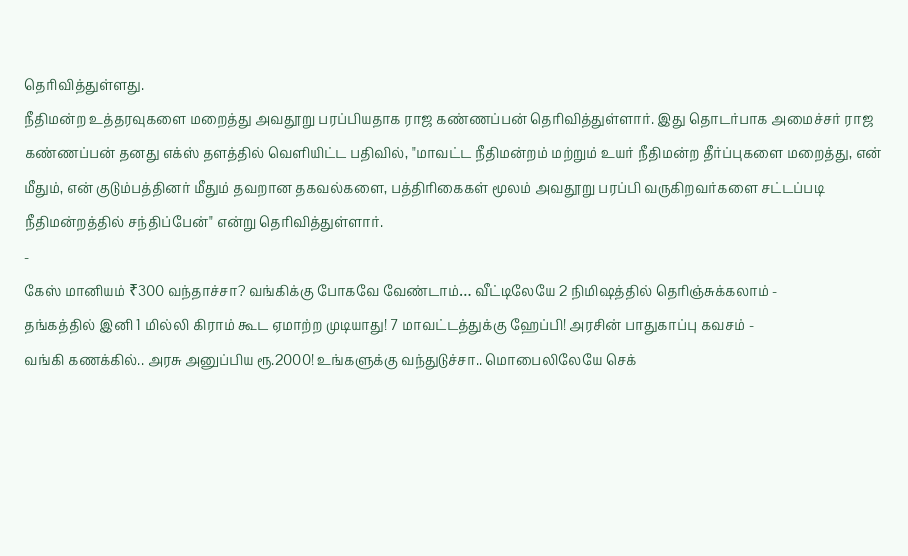தெரிவித்துள்ளது.
நீதிமன்ற உத்தரவுகளை மறைத்து அவதூறு பரப்பியதாக ராஜ கண்ணப்பன் தெரிவித்துள்ளார். இது தொடர்பாக அமைச்சர் ராஜ கண்ணப்பன் தனது எக்ஸ் தளத்தில் வெளியிட்ட பதிவில், "மாவட்ட நீதிமன்றம் மற்றும் உயர் நீதிமன்ற தீர்ப்புகளை மறைத்து, என் மீதும், என் குடும்பத்தினர் மீதும் தவறான தகவல்களை, பத்திரிகைகள் மூலம் அவதூறு பரப்பி வருகிறவர்களை சட்டப்படி நீதிமன்றத்தில் சந்திப்பேன்" என்று தெரிவித்துள்ளார்.
-
கேஸ் மானியம் ₹300 வந்தாச்சா? வங்கிக்கு போகவே வேண்டாம்… வீட்டிலேயே 2 நிமிஷத்தில் தெரிஞ்சுக்கலாம் -
தங்கத்தில் இனி 1 மில்லி கிராம் கூட ஏமாற்ற முடியாது! 7 மாவட்டத்துக்கு ஹேப்பி! அரசின் பாதுகாப்பு கவசம் -
வங்கி கணக்கில்.. அரசு அனுப்பிய ரூ.2000! உங்களுக்கு வந்துடுச்சா.. மொபைலிலேயே செக்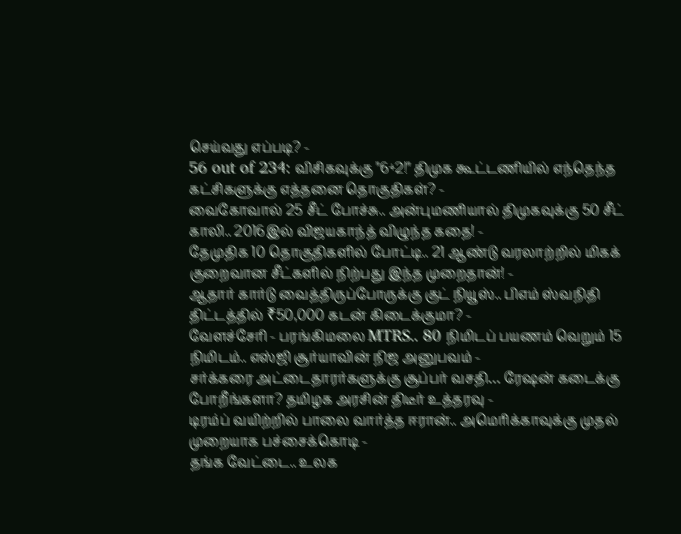செய்வது எப்படி? -
56 out of 234: விசிகவுக்கு "6+2!" திமுக கூட்டணியில் எந்தெந்த கட்சிகளுக்கு எத்தனை தொகுதிகள்? -
வைகோவால் 25 சீட் போச்சு.. அன்புமணியால் திமுகவுக்கு 50 சீட் காலி.. 2016இல் விஜயகாந்த் விழுந்த கதை! -
தேமுதிக 10 தொகுதிகளில் போட்டி.. 21 ஆண்டு வரலாற்றில் மிகக் குறைவான சீட்களில் நிற்பது இந்த முறைதான்! -
ஆதார் கார்டு வைத்திருப்போருக்கு குட் நியூஸ்.. பிஎம் ஸ்வநிதி திட்டத்தில் ₹50,000 கடன் கிடைக்குமா? -
வேளச்சேரி - பரங்கிமலை MTRS.. 80 நிமிடப் பயணம் வெறும் 15 நிமிடம்.. எஸ்ஜி சூர்யாவின் நிஜ அனுபவம் -
சர்க்கரை அட்டைதாரர்களுக்கு சூப்பர் வசதி… ரேஷன் கடைக்கு போறீங்களா? தமிழக அரசின் திடீர் உத்தரவு -
டிரம்ப் வயிற்றில் பாலை வார்த்த ஈரான்.. அமெரிக்காவுக்கு முதல் முறையாக பச்சைக்கொடி -
தங்க வேட்டை.. உலக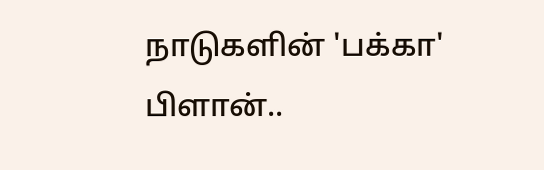நாடுகளின் 'பக்கா' பிளான்..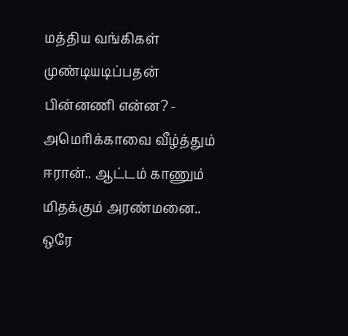மத்திய வங்கிகள் முண்டியடிப்பதன் பின்னணி என்ன? -
அமெரிக்காவை வீழ்த்தும் ஈரான்.. ஆட்டம் காணும் மிதக்கும் அரண்மனை.. ஒரே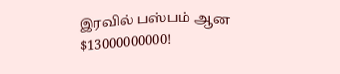இரவில் பஸ்பம் ஆன $13000000000!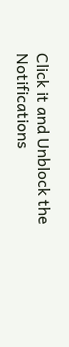Click it and Unblock the Notifications